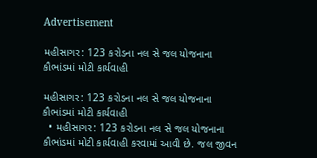Advertisement

મહીસાગર: 123 કરોડના નલ સે જલ યોજનાના કૌભાંડમાં મોટી કાર્યવાહી

મહીસાગર: 123 કરોડના નલ સે જલ યોજનાના કૌભાંડમાં મોટી કાર્યવાહી
  • મહીસાગર: 123 કરોડના નલ સે જલ યોજનાના કૌભાંડમાં મોટી કાર્યવાહી કરવામાં આવી છે. જલ જીવન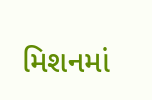મિશનમાં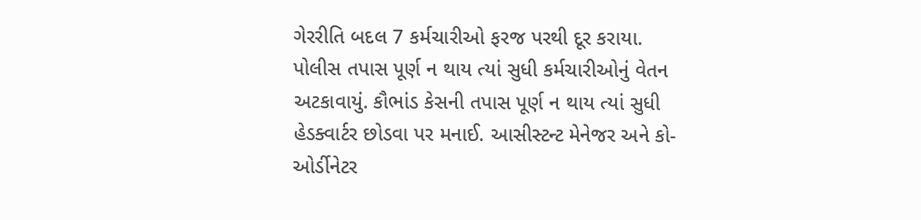ગેરરીતિ બદલ 7 કર્મચારીઓ ફરજ પરથી દૂર કરાયા. પોલીસ તપાસ પૂર્ણ ન થાય ત્યાં સુધી કર્મચારીઓનું વેતન અટકાવાયું. કૌભાંડ કેસની તપાસ પૂર્ણ ન થાય ત્યાં સુધી હેડક્વાર્ટર છોડવા પર મનાઈ. આસીસ્ટન્ટ મેનેજર અને કો-ઓર્ડીનેટર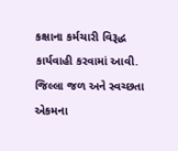કક્ષાના કર્મચારી વિરૂદ્ધ કાર્યવાહી કરવામાં આવી. જિલ્લા જળ અને સ્વચ્છતા એકમના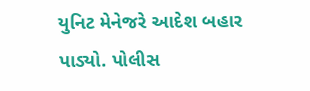યુનિટ મેનેજરે આદેશ બહાર પાડ્યો. પોલીસ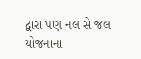દ્વારા પણ નલ સે જલ યોજનાના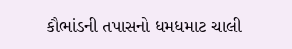કૌભાંડની તપાસનો ધમધમાટ ચાલી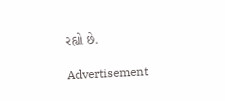રહ્યો છે.

Advertisement